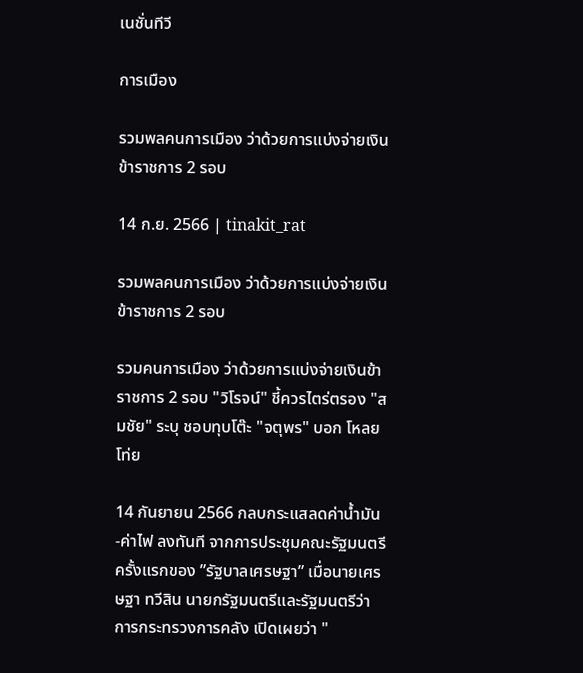เนชั่นทีวี

การเมือง

รวมพลคนการเมือง ว่าด้วยการแบ่งจ่ายเงินข้าราชการ 2 รอบ

14 ก.ย. 2566 | tinakit_rat

รวมพลคนการเมือง ว่าด้วยการแบ่งจ่ายเงินข้าราชการ 2 รอบ

รวมคนการเมือง ว่าด้วยการแบ่งจ่ายเงินข้าราชการ 2 รอบ "วิโรจน์" ชี้ควรไตร่ตรอง "สมชัย" ระบุ ชอบทุบโต๊ะ "จตุพร" บอก โหลยโท่ย

14 กันยายน 2566 กลบกระแสลดค่าน้ำมัน-ค่าไฟ ลงทันที จากการประชุมคณะรัฐมนตรีครั้งแรกของ ”รัฐบาลเศรษฐา” เมื่อนายเศรษฐา ทวีสิน นายกรัฐมนตรีและรัฐมนตรีว่าการกระทรวงการคลัง เปิดเผยว่า "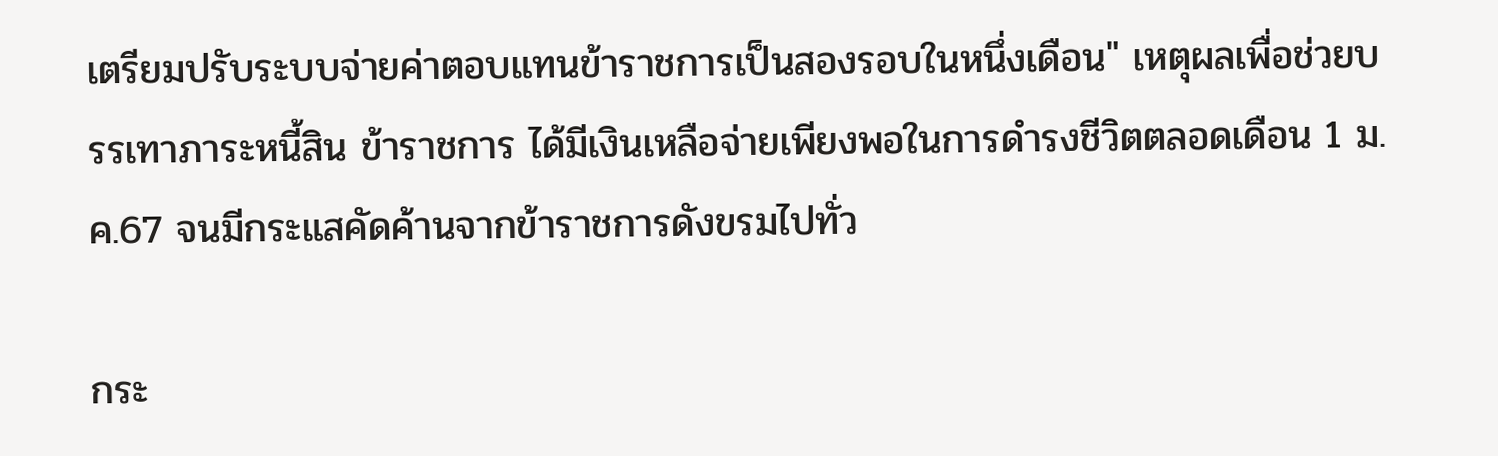เตรียมปรับระบบจ่ายค่าตอบแทนข้าราชการเป็นสองรอบในหนึ่งเดือน" เหตุผลเพื่อช่วยบรรเทาภาระหนี้สิน ข้าราชการ ได้มีเงินเหลือจ่ายเพียงพอในการดำรงชีวิตตลอดเดือน 1 ม.ค.67 จนมีกระแสคัดค้านจากข้าราชการดังขรมไปทั่ว

กระ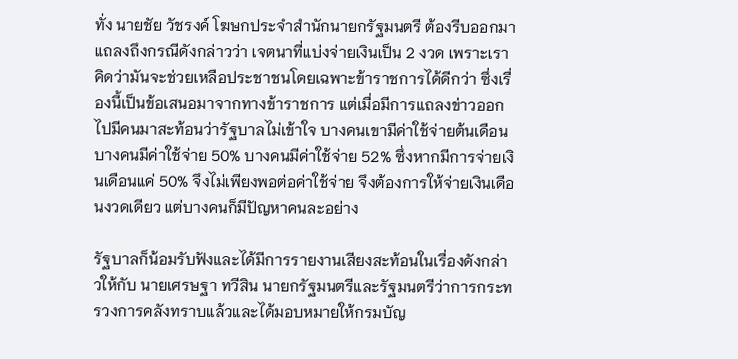ทั่ง นายชัย วัชรงค์ โฆษกประจำสำนักนายกรัฐมนตรี ต้องรีบออกมาแถลงถึงกรณีดังกล่าวว่า เจตนาที่แบ่งจ่ายเงินเป็น 2 งวด เพราะเราคิดว่ามันจะช่วยเหลือประชาชนโดยเฉพาะข้าราชการได้ดีกว่า ซึ่งเรื่องนี้เป็นข้อเสนอมาจากทางข้าราชการ แต่เมื่อมีการแถลงข่าวออกไปมีคนมาสะท้อนว่ารัฐบาลไม่เข้าใจ บางคนเขามีค่าใช้จ่ายต้นเดือน บางคนมีค่าใช้จ่าย 50% บางคนมีค่าใช้จ่าย 52% ซึ่งหากมีการจ่ายเงินเดือนแค่ 50% จึงไม่เพียงพอต่อค่าใช้จ่าย จึงต้องการให้จ่ายเงินเดือนงวดเดียว แต่บางคนก็มีปัญหาคนละอย่าง

รัฐบาลก็น้อมรับฟังและได้มีการรายงานเสียงสะท้อนในเรื่องดังกล่าวให้กับ นายเศรษฐา ทวีสิน นายกรัฐมนตรีและรัฐมนตรีว่าการกระทรวงการคลังทราบแล้วและได้มอบหมายให้กรมบัญ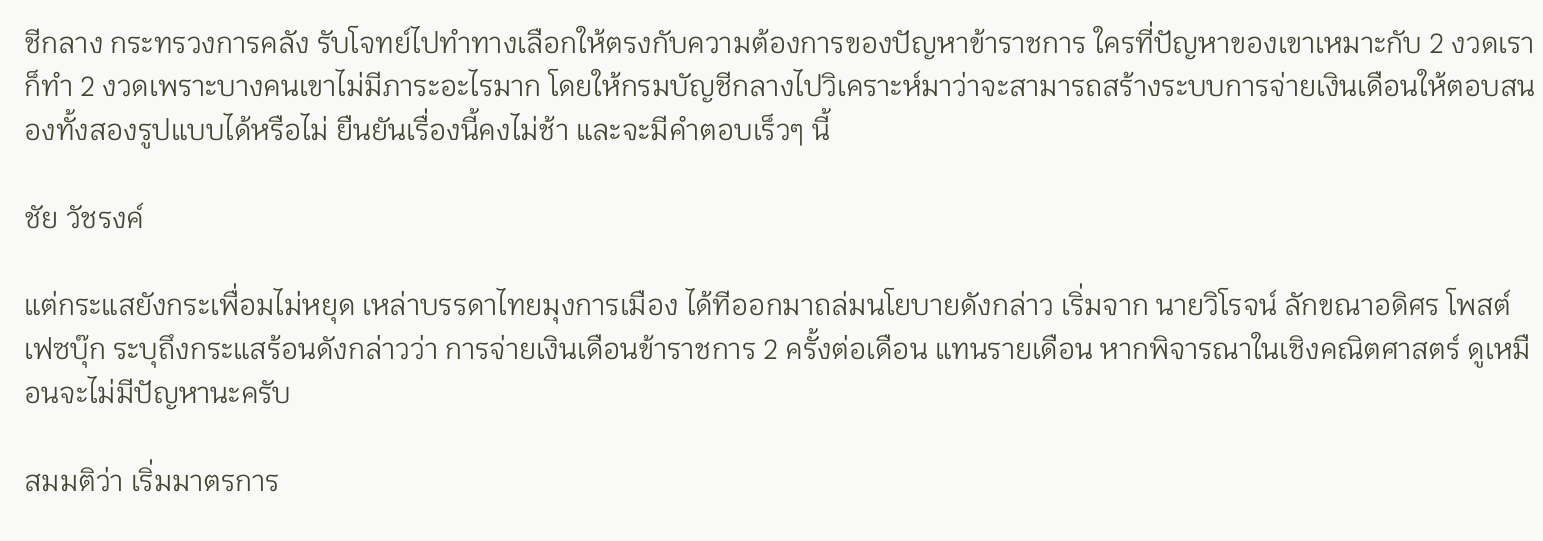ชีกลาง กระทรวงการคลัง รับโจทย์ไปทำทางเลือกให้ตรงกับความต้องการของปัญหาข้าราชการ ใครที่ปัญหาของเขาเหมาะกับ 2 งวดเราก็ทำ 2 งวดเพราะบางคนเขาไม่มีภาระอะไรมาก โดยให้กรมบัญชีกลางไปวิเคราะห์มาว่าจะสามารถสร้างระบบการจ่ายเงินเดือนให้ตอบสนองทั้งสองรูปแบบได้หรือไม่ ยืนยันเรื่องนี้คงไม่ช้า และจะมีคำตอบเร็วๆ นี้

ชัย วัชรงค์

แต่กระแสยังกระเพื่อมไม่หยุด เหล่าบรรดาไทยมุงการเมือง ได้ทีออกมาถล่มนโยบายดังกล่าว เริ่มจาก นายวิโรจน์ ลักขณาอดิศร โพสต์เฟซบุ๊ก ระบุถึงกระแสร้อนดังกล่าวว่า การจ่ายเงินเดือนข้าราชการ 2 ครั้งต่อเดือน แทนรายเดือน หากพิจารณาในเชิงคณิตศาสตร์ ดูเหมือนจะไม่มีปัญหานะครับ

สมมติว่า เริ่มมาตรการ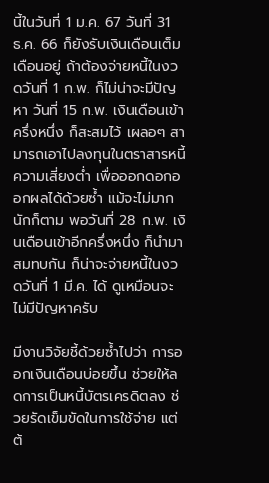นี้ในวันที่ 1 ม.ค. 67 วันที่ 31 ธ.ค. 66 ก็ยังรับเงินเดือนเต็มเดือนอยู่ ถ้าต้องจ่ายหนี้ในงวดวันที่ 1 ก.พ. ก็ไม่น่าจะมีปัญหา วันที่ 15 ก.พ. เงินเดือนเข้าครึ่งหนึ่ง ก็สะสมไว้ เผลอๆ สามารถเอาไปลงทุนในตราสารหนี้ความเสี่ยงต่ำ เพื่อออกดอกออกผลได้ด้วยซ้ำ แม้จะไม่มากนักก็ตาม พอวันที่ 28 ก.พ. เงินเดือนเข้าอีกครึ่งหนึ่ง ก็นำมาสมทบกัน ก็น่าจะจ่ายหนี้ในงวดวันที่ 1 มี.ค. ได้ ดูเหมือนจะไม่มีปัญหาครับ

มีงานวิจัยชี้ด้วยซ้ำไปว่า การออกเงินเดือนบ่อยขึ้น ช่วยให้ลดการเป็นหนี้บัตรเครดิตลง ช่วยรัดเข็มขัดในการใช้จ่าย แต่ต้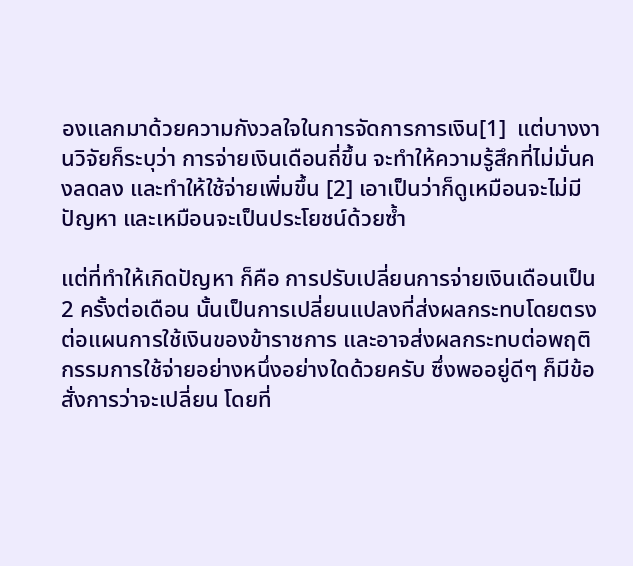องแลกมาด้วยความกังวลใจในการจัดการการเงิน[1]  แต่บางงานวิจัยก็ระบุว่า การจ่ายเงินเดือนถี่ขึ้น จะทำให้ความรู้สึกที่ไม่มั่นคงลดลง และทำให้ใช้จ่ายเพิ่มขึ้น [2] เอาเป็นว่าก็ดูเหมือนจะไม่มีปัญหา และเหมือนจะเป็นประโยชน์ด้วยซ้ำ

แต่ที่ทำให้เกิดปัญหา ก็คือ การปรับเปลี่ยนการจ่ายเงินเดือนเป็น 2 ครั้งต่อเดือน นั้นเป็นการเปลี่ยนแปลงที่ส่งผลกระทบโดยตรงต่อแผนการใช้เงินของข้าราชการ และอาจส่งผลกระทบต่อพฤติกรรมการใช้จ่ายอย่างหนึ่งอย่างใดด้วยครับ ซึ่งพออยู่ดีๆ ก็มีข้อสั่งการว่าจะเปลี่ยน โดยที่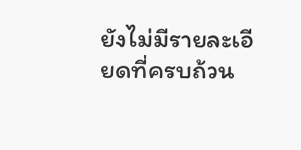ยังไม่มีรายละเอียดที่ครบถ้วน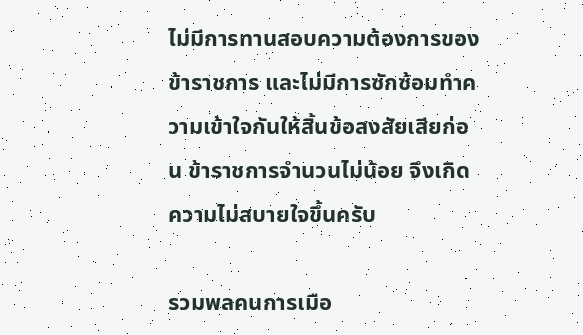ไม่มีการทานสอบความต้องการของข้าราชการ และไม่มีการซักซ้อมทำความเข้าใจกันให้สิ้นข้อสงสัยเสียก่อน ข้าราชการจำนวนไม่น้อย จึงเกิดความไม่สบายใจขึ้นครับ

รวมพลคนการเมือ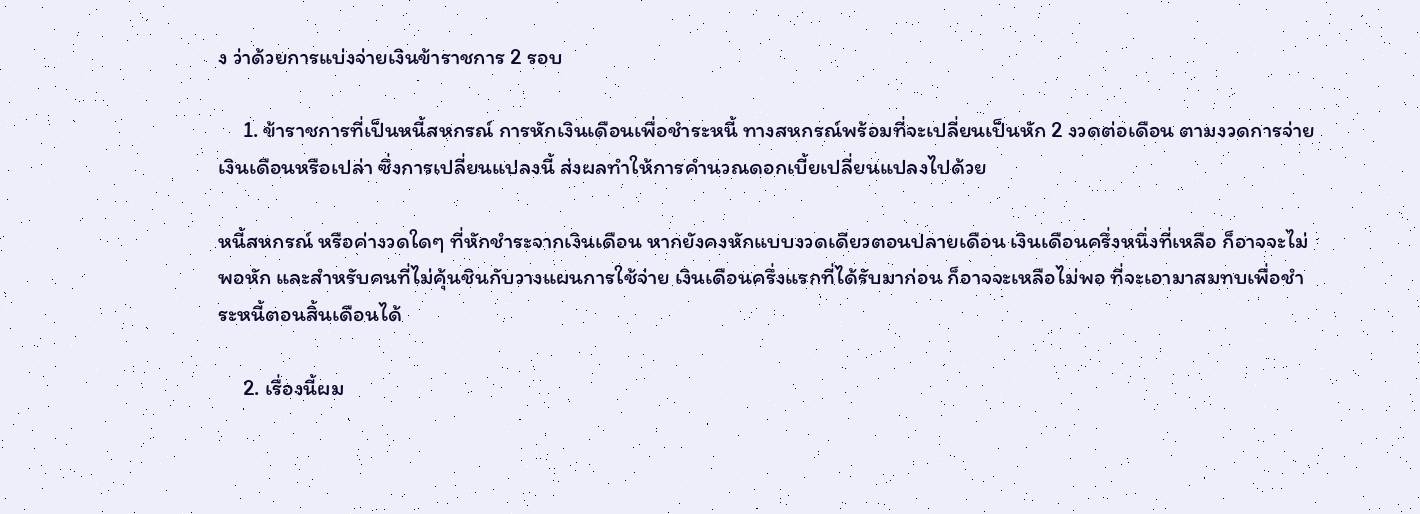ง ว่าด้วยการแบ่งจ่ายเงินข้าราชการ 2 รอบ

     1. ข้าราชการที่เป็นหนี้สหกรณ์ การหักเงินเดือนเพื่อชำระหนี้ ทางสหกรณ์พร้อมที่จะเปลี่ยนเป็นหัก 2 งวดต่อเดือน ตามงวดการจ่ายเงินเดือนหรือเปล่า ซึ่งการเปลี่ยนแปลงนี้ ส่งผลทำให้การคำนวณดอกเบี้ยเปลี่ยนแปลงไปด้วย

หนี้สหกรณ์ หรือค่างวดใดๆ ที่หักชำระจากเงินเดือน หากยังคงหักแบบงวดเดียวตอนปลายเดือน เงินเดือนครึ่งหนึ่งที่เหลือ ก็อาจจะไม่พอหัก และสำหรับคนที่ไม่คุ้นชินกับวางแผนการใช้จ่าย เงินเดือนครึ่งแรกที่ได้รับมาก่อน ก็อาจจะเหลือไม่พอ ที่จะเอามาสมทบเพื่อชำระหนี้ตอนสิ้นเดือนได้

     2. เรื่องนี้ผม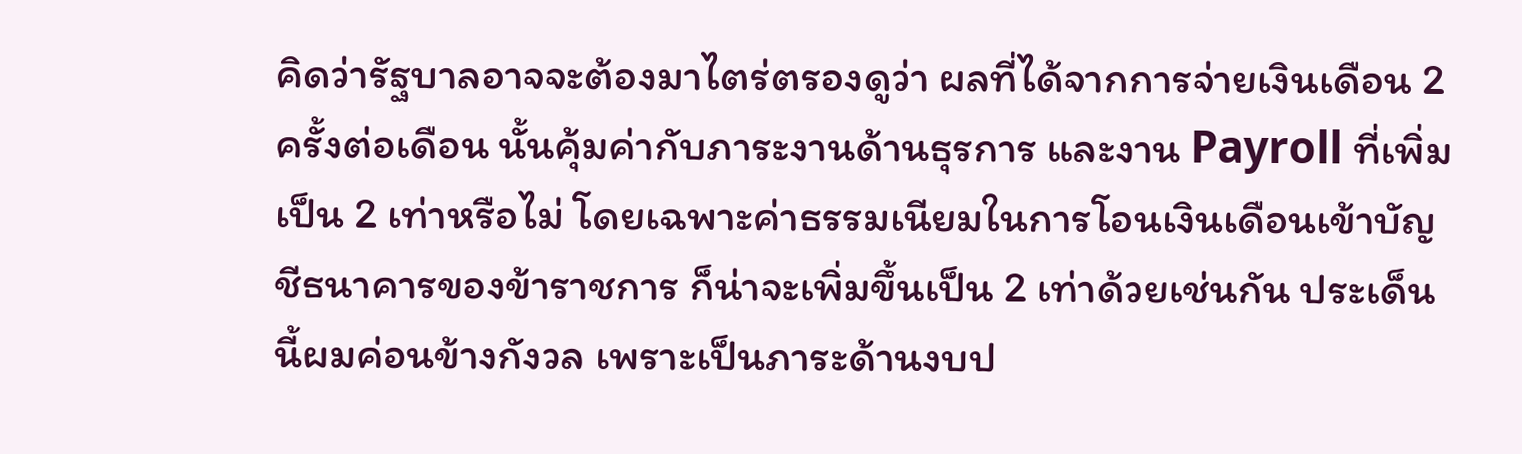คิดว่ารัฐบาลอาจจะต้องมาไตร่ตรองดูว่า ผลที่ได้จากการจ่ายเงินเดือน 2 ครั้งต่อเดือน นั้นคุ้มค่ากับภาระงานด้านธุรการ และงาน Payroll ที่เพิ่มเป็น 2 เท่าหรือไม่ โดยเฉพาะค่าธรรมเนียมในการโอนเงินเดือนเข้าบัญชีธนาคารของข้าราชการ ก็น่าจะเพิ่มขึ้นเป็น 2 เท่าด้วยเช่นกัน ประเด็นนี้ผมค่อนข้างกังวล เพราะเป็นภาระด้านงบป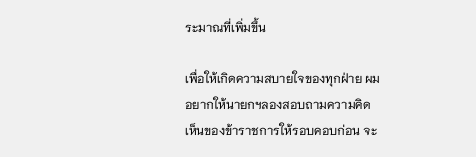ระมาณที่เพิ่มขึ้น

เพื่อให้เกิดความสบายใจของทุกฝ่าย ผมอยากให้นายกฯลองสอบถามความคิดเห็นของข้าราชการให้รอบคอบก่อน จะ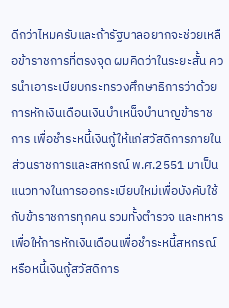ดีกว่าไหมครับและถ้ารัฐบาลอยากจะช่วยเหลือข้าราชการที่ตรงจุด ผมคิดว่าในระยะสั้น ควรนำเอาระเบียบกระทรวงศึกษาธิการว่าด้วย การหักเงินเดือนเงินบําเหน็จบํานาญข้าราชการ เพื่อชําระหนี้เงินกู้ให้แก่สวัสดิการภายในส่วนราชการและสหกรณ์ พ.ศ.2551 มาเป็นแนวทางในการออกระเบียบใหม่เพื่อบังคับใช้กับข้าราชการทุกคน รวมทั้งตำรวจ และทหาร เพื่อให้การหักเงินเดือนเพื่อชำระหนี้สหกรณ์ หรือหนี้เงินกู้สวัสดิการ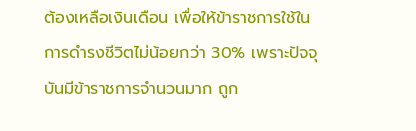ต้องเหลือเงินเดือน เพื่อให้ข้าราชการใช้ในการดำรงชีวิตไม่น้อยกว่า 30% เพราะปัจจุบันมีข้าราชการจำนวนมาก ถูก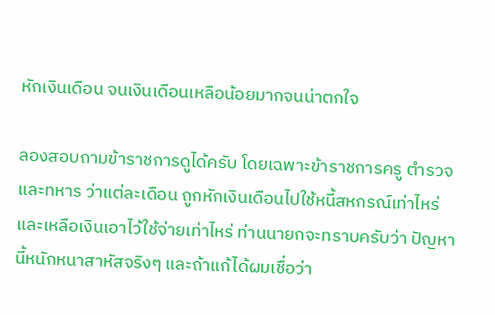หักเงินเดือน จนเงินเดือนเหลือน้อยมากจนน่าตกใจ

ลองสอบถามข้าราชการดูได้ครับ โดยเฉพาะข้าราชการครู ตำรวจ และทหาร ว่าแต่ละเดือน ถูกหักเงินเดือนไปใช้หนี้สหกรณ์เท่าไหร่ และเหลือเงินเอาไว้ใช้จ่ายเท่าไหร่ ท่านนายกจะทราบครับว่า ปัญหานี้หนักหนาสาหัสจริงๆ และถ้าแก้ได้ผมเชื่อว่า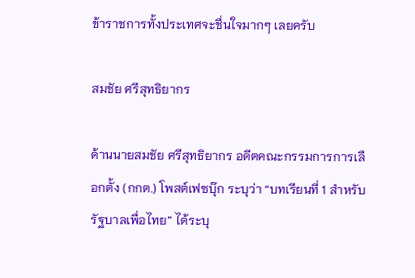ข้าราชการทั้งประเทศจะชื่นใจมากๆ เลยครับ

สมชัย ศรีสุทธิยากร

ด้านนายสมชัย ศรีสุทธิยากร อดีตคณะกรรมการการเลือกตั้ง (กกต.) โพสต์เฟซบุ๊ก ระบุว่า “บทเรียนที่ 1 สำหรับรัฐบาลเพื่อไทย” ได้ระบุ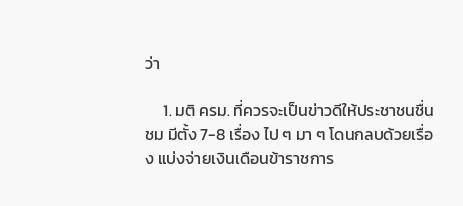ว่า

     1. มติ ครม. ที่ควรจะเป็นข่าวดีให้ประชาชนชื่นชม มีตั้ง 7-8 เรื่อง ไป ๆ มา ๆ โดนกลบด้วยเรื่อง แบ่งจ่ายเงินเดือนข้าราชการ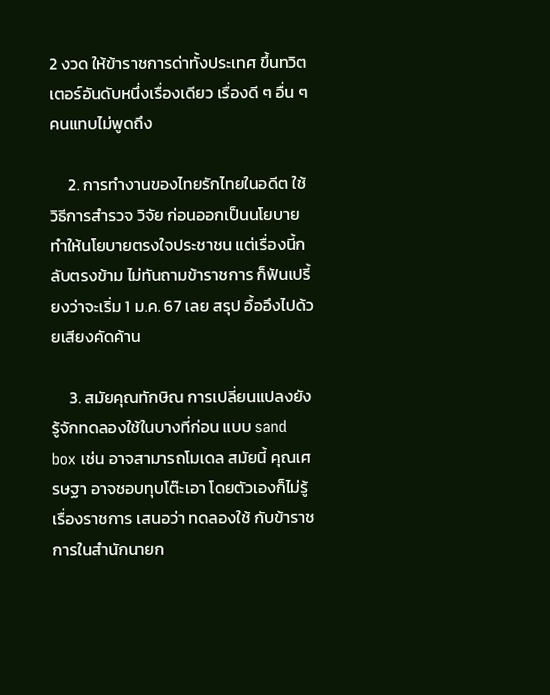2 งวด ให้ข้าราชการด่าทั้งประเทศ ขึ้นทวิตเตอร์อันดับหนึ่งเรื่องเดียว เรื่องดี ๆ อื่น ๆ คนแทบไม่พูดถึง

     2. การทำงานของไทยรักไทยในอดีต ใช้วิธีการสำรวจ วิจัย ก่อนออกเป็นนโยบาย ทำให้นโยบายตรงใจประชาชน แต่เรื่องนี้กลับตรงข้าม ไม่ทันถามข้าราชการ ก็ฟันเปรี้ยงว่าจะเริ่ม 1 ม.ค. 67 เลย สรุป อื้ออึงไปด้วยเสียงคัดค้าน

     3. สมัยคุณทักษิณ การเปลี่ยนแปลงยังรู้จักทดลองใช้ในบางที่ก่อน แบบ sand box เช่น อาจสามารถโมเดล สมัยนี้ คุณเศรษฐา อาจชอบทุบโต๊ะเอา โดยตัวเองก็ไม่รู้เรื่องราชการ เสนอว่า ทดลองใช้ กับข้าราชการในสำนักนายก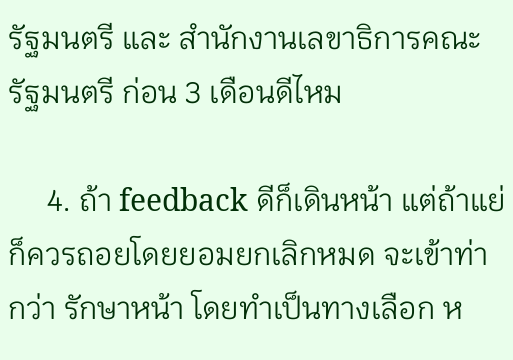รัฐมนตรี และ สำนักงานเลขาธิการคณะรัฐมนตรี ก่อน 3 เดือนดีไหม

     4. ถ้า feedback ดีก็เดินหน้า แต่ถ้าแย่ก็ควรถอยโดยยอมยกเลิกหมด จะเข้าท่ากว่า รักษาหน้า โดยทำเป็นทางเลือก ห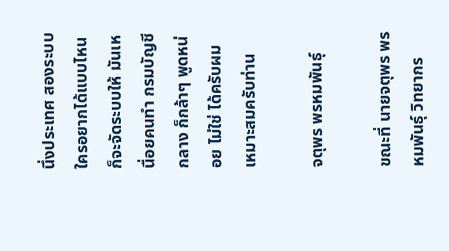นึ่งประเทศ สองระบบ ใครอยากได้แบบไหนก็จะจัดระบบให้ มันเหนื่อยคนทำ กรมบัญชีกลาง ก็กล้าๆ พูดหน่อย ไม่ใช่ ได้ครับผม เหมาะสมครับท่าน

จตุพร พรหมพันธุ์

ขณะที่ นายจตุพร พรหมพันธุ์ วิทยากร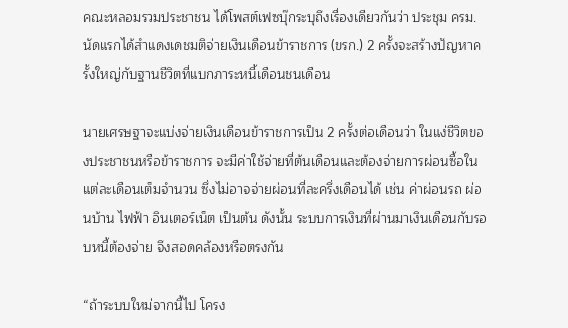คณะหลอมรวมประชาชน ได้โพสต์เฟซบุ๊กระบุถึงเรื่องเดียวกันว่า ประชุม ครม.นัดแรกได้สำแดงเดชมติจ่ายเงินเดือนข้าราชการ (ขรก.) 2 ครั้งจะสร้างปัญหาครั้งใหญ่กับฐานชีวิตที่แบกภาระหนี้เดือนชนเดือน

นายเศรษฐาจะแบ่งจ่ายเงินเดือนข้าราชการเป็น 2 ครั้งต่อเดือนว่า ในแง่ชีวิตของประชาชนหรือข้าราชการ จะมีค่าใช้จ่ายที่ต้นเดือนและต้องจ่ายการผ่อนซื้อในแต่ละเดือนเต็มจำนวน ซึ่งไม่อาจจ่ายผ่อนที่ละครึ่งเดือนได้ เช่น ค่าผ่อนรถ ผ่อนบ้าน ไฟฟ้า อินเตอร์เน็ต เป็นต้น ดังนั้น ระบบการเงินที่ผ่านมาเงินเดือนกับรอบหนี้ต้องจ่าย จึงสอดคล้องหรือตรงกัน

“ถ้าระบบใหม่จากนี้ไป โครง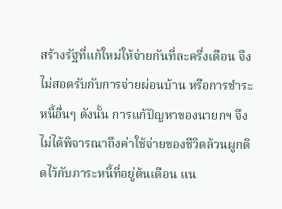สร้างรัฐที่แก้ใหม่ให้จ่ายกันที่ละครึ่งเดือน จึงไม่สอดรับกับการจ่ายผ่อนบ้าน หรือการชำระหนี้อื่นๆ ดังนั้น การแก้ปัญหาของนายกฯ จึงไม่ได้พิจารณาถึงค่าใช้จ่ายของชีวิตล้วนผูกติดไว้กับภาระหนี้ที่อยู่ต้นเดือน แน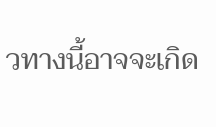วทางนี้อาจจะเกิด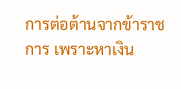การต่อต้านจากข้าราชการ เพราะหาเงิน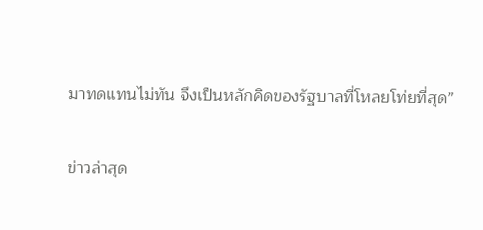มาทดแทนไม่ทัน จึงเป็นหลักคิดของรัฐบาลที่โหลยโท่ยที่สุด”

ข่าวล่าสุด